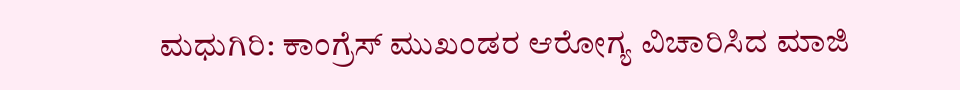ಮಧುಗಿರಿ: ಕಾಂಗ್ರೆಸ್ ಮುಖಂಡರ ಆರೋಗ್ಯ ವಿಚಾರಿಸಿದ ಮಾಜಿ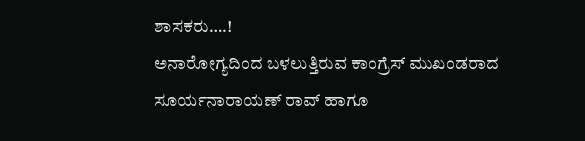ಶಾಸಕರು….!
ಅನಾರೋಗ್ಯದಿಂದ ಬಳಲುತ್ತಿರುವ ಕಾಂಗ್ರೆಸ್ ಮುಖಂಡರಾದ ಸೂರ್ಯನಾರಾಯಣ್ ರಾವ್ ಹಾಗೂ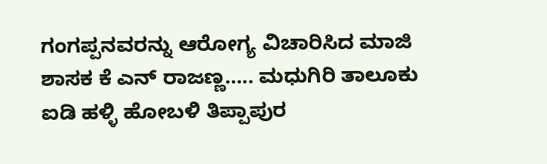ಗಂಗಪ್ಪನವರನ್ನು ಆರೋಗ್ಯ ವಿಚಾರಿಸಿದ ಮಾಜಿ ಶಾಸಕ ಕೆ ಎನ್ ರಾಜಣ್ಣ….. ಮಧುಗಿರಿ ತಾಲೂಕು ಐಡಿ ಹಳ್ಳಿ ಹೋಬಳಿ ತಿಪ್ಪಾಪುರ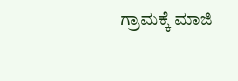ಗ್ರಾಮಕ್ಕೆ ಮಾಜಿ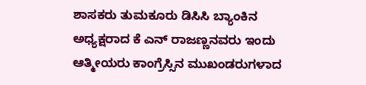ಶಾಸಕರು ತುಮಕೂರು ಡಿಸಿಸಿ ಬ್ಯಾಂಕಿನ ಅಧ್ಯಕ್ಷರಾದ ಕೆ ಎನ್ ರಾಜಣ್ಣನವರು ಇಂದು ಆತ್ಮೀಯರು ಕಾಂಗ್ರೆಸ್ಸಿನ ಮುಖಂಡರುಗಳಾದ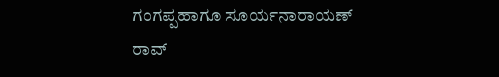ಗಂಗಪ್ಪಹಾಗೂ ಸೂರ್ಯನಾರಾಯಣ್ ರಾವ್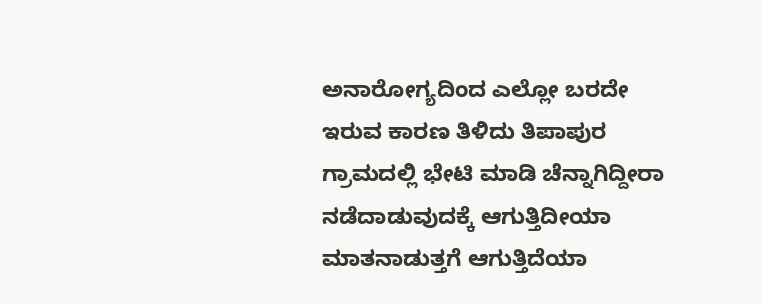ಅನಾರೋಗ್ಯದಿಂದ ಎಲ್ಲೋ ಬರದೇ ಇರುವ ಕಾರಣ ತಿಳಿದು ತಿಪಾಪುರ ಗ್ರಾಮದಲ್ಲಿ ಭೇಟಿ ಮಾಡಿ ಚೆನ್ನಾಗಿದ್ದೀರಾ ನಡೆದಾಡುವುದಕ್ಕೆ ಆಗುತ್ತಿದೀಯಾ ಮಾತನಾಡುತ್ತಗೆ ಆಗುತ್ತಿದೆಯಾ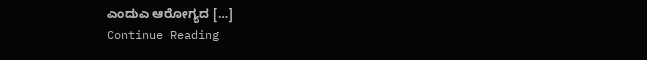ಎಂದುಎ ಆರೋಗ್ಯದ […]
Continue Reading